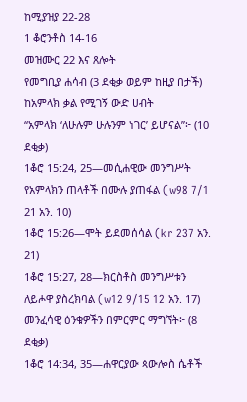ከሚያዝያ 22-28
1 ቆሮንቶስ 14-16
መዝሙር 22 እና ጸሎት
የመግቢያ ሐሳብ (3 ደቂቃ ወይም ከዚያ በታች)
ከአምላክ ቃል የሚገኝ ውድ ሀብት
“አምላክ ‘ለሁሉም ሁሉንም ነገር’ ይሆናል”፦ (10 ደቂቃ)
1ቆሮ 15:24, 25—መሲሐዊው መንግሥት የአምላክን ጠላቶች በሙሉ ያጠፋል (w98 7/1 21 አን. 10)
1ቆሮ 15:26—ሞት ይደመሰሳል (kr 237 አን. 21)
1ቆሮ 15:27, 28—ክርስቶስ መንግሥቱን ለይሖዋ ያስረክባል (w12 9/15 12 አን. 17)
መንፈሳዊ ዕንቁዎችን በምርምር ማግኘት፦ (8 ደቂቃ)
1ቆሮ 14:34, 35—ሐዋርያው ጳውሎስ ሴቶች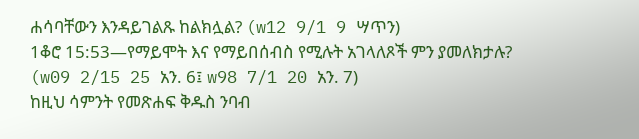ሐሳባቸውን እንዳይገልጹ ከልክሏል? (w12 9/1 9 ሣጥን)
1ቆሮ 15:53—የማይሞት እና የማይበሰብስ የሚሉት አገላለጾች ምን ያመለክታሉ? (w09 2/15 25 አን. 6፤ w98 7/1 20 አን. 7)
ከዚህ ሳምንት የመጽሐፍ ቅዱስ ንባብ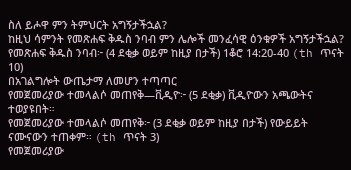ስለ ይሖዋ ምን ትምህርት አግኝታችኋል?
ከዚህ ሳምንት የመጽሐፍ ቅዱስ ንባብ ምን ሌሎች መንፈሳዊ ዕንቁዎች አግኝታችኋል?
የመጽሐፍ ቅዱስ ንባብ፦ (4 ደቂቃ ወይም ከዚያ በታች) 1ቆሮ 14:20-40 (th ጥናት 10)
በአገልግሎት ውጤታማ ለመሆን ተጣጣር
የመጀመሪያው ተመላልሶ መጠየቅ—ቪዲዮ፦ (5 ደቂቃ) ቪዲዮውን አጫውትና ተወያዩበት።
የመጀመሪያው ተመላልሶ መጠየቅ፦ (3 ደቂቃ ወይም ከዚያ በታች) የውይይት ናሙናውን ተጠቀም። (th ጥናት 3)
የመጀመሪያው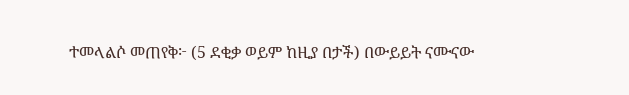ተመላልሶ መጠየቅ፦ (5 ደቂቃ ወይም ከዚያ በታች) በውይይት ናሙናው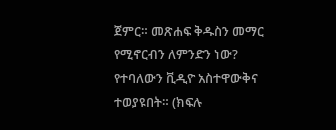ጀምር። መጽሐፍ ቅዱስን መማር የሚኖርብን ለምንድን ነው? የተባለውን ቪዲዮ አስተዋውቅና ተወያዩበት። (ክፍሉ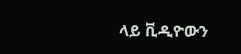ላይ ቪዲዮውን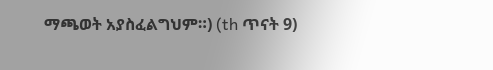ማጫወት አያስፈልግህም።) (th ጥናት 9)